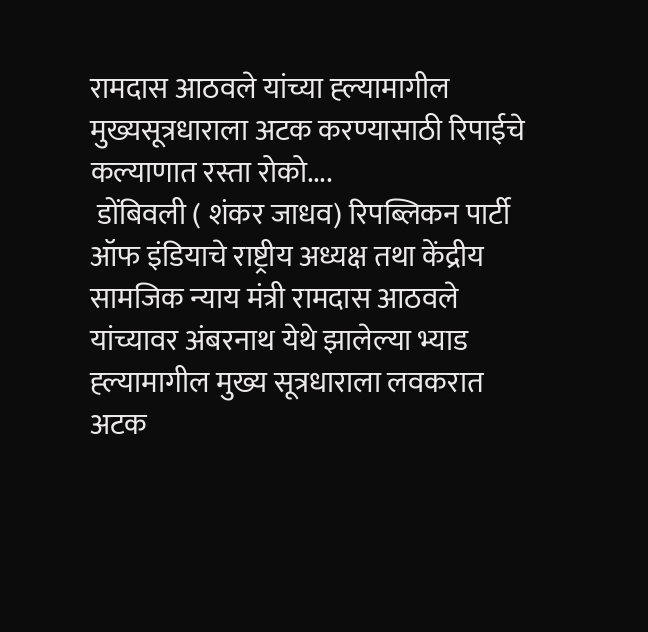रामदास आठवले यांच्या ह्ल्यामागील मुख्यसूत्रधाराला अटक करण्यासाठी रिपाईचे कल्याणात रस्ता रोको....
 डोंबिवली ( शंकर जाधव) रिपब्लिकन पार्टी ऑफ इंडियाचे राष्ट्रीय अध्यक्ष तथा केंद्रीय सामजिक न्याय मंत्री रामदास आठवले यांच्यावर अंबरनाथ येथे झालेल्या भ्याड ह्ल्यामागील मुख्य सूत्रधाराला लवकरात अटक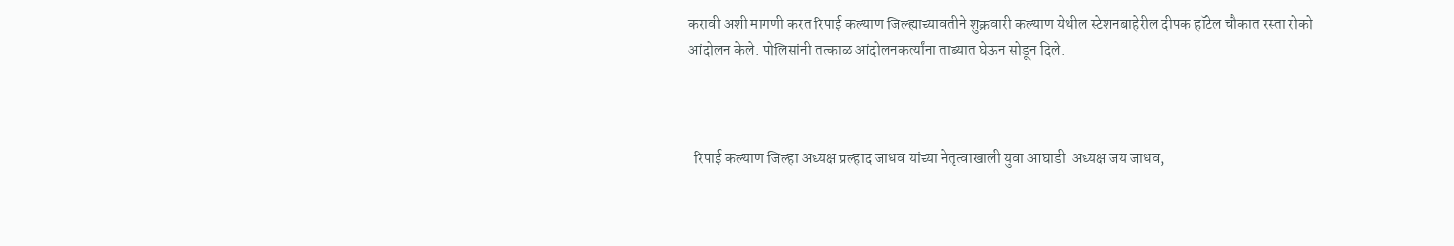करावी अशी मागणी करत रिपाई कल्याण जिल्ह्याच्यावतीने शुक्रवारी कल्याण येथील स्टेशनबाहेरील दीपक हॉटेल चौकात रस्ता रोको आंदोलन केले. पोलिसांनी तत्काळ आंदोलनकर्त्यांना ताब्यात घेऊन सोडून दिले.



  रिपाई कल्याण जिल्हा अध्यक्ष प्रल्हाद जाधव यांच्या नेतृत्वाखाली युवा आघाडी  अध्यक्ष जय जाधव,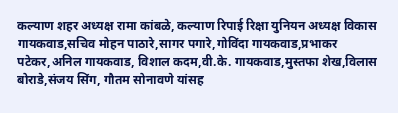कल्याण शहर अध्यक्ष रामा कांबळे, कल्याण रिपाई रिक्षा युनियन अध्यक्ष विकास गायकवाड,सचिव मोहन पाठारे,सागर पगारे,गोविंदा गायकवाड,प्रभाकर पटेकर,अनिल गायकवाड, विशाल कदम,वी.के. गायकवाड,मुस्तफा शेख,विलास बोराडे,संजय सिंग, गौतम सोनावणे यांसह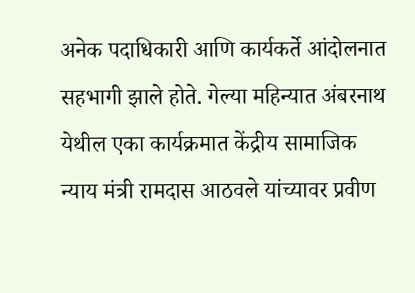अनेक पदाधिकारी आणि कार्यकर्ते आंदोलनात सहभागी झाले होते. गेल्या महिन्यात अंबरनाथ येथील एका कार्यक्रमात केंद्रीय सामाजिक न्याय मंत्री रामदास आठवले यांच्यावर प्रवीण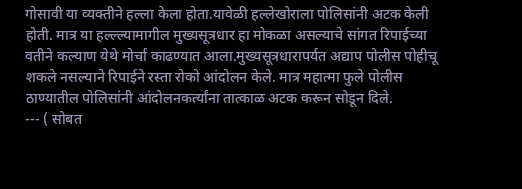गोसावी या व्यक्तीने हल्ला केला होता.यावेळी हल्लेखोराला पोलिसांनी अटक केली होती. मात्र या हल्ल्ल्यामागील मुख्यसूत्रधार हा मोकळा असल्याचे सांगत रिपाईच्या वतीने कल्याण येथे मोर्चा काढण्यात आला.मुख्यसूत्रधारापर्यत अद्याप पोलीस पोहीचू शकले नसल्याने रिपाईने रस्ता रोको आंदोलन केले. मात्र महात्मा फुले पोलीस ठाण्यातील पोलिसांनी आंदोलनकर्त्यांना तात्काळ अटक करून सोडून दिले.
--- ( सोबत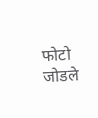फोटो जोडले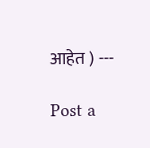आहेत ) ---

Post a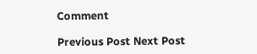Comment

Previous Post Next Post